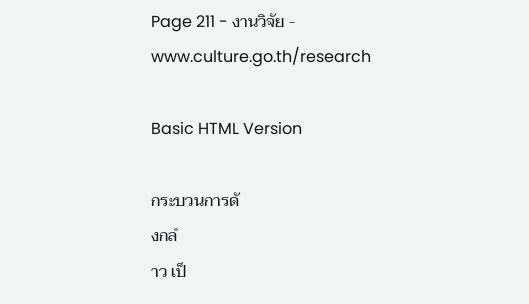Page 211 - งานวิจัย - www.culture.go.th/research

Basic HTML Version

กระบวนการดั
งกลํ
าว เป็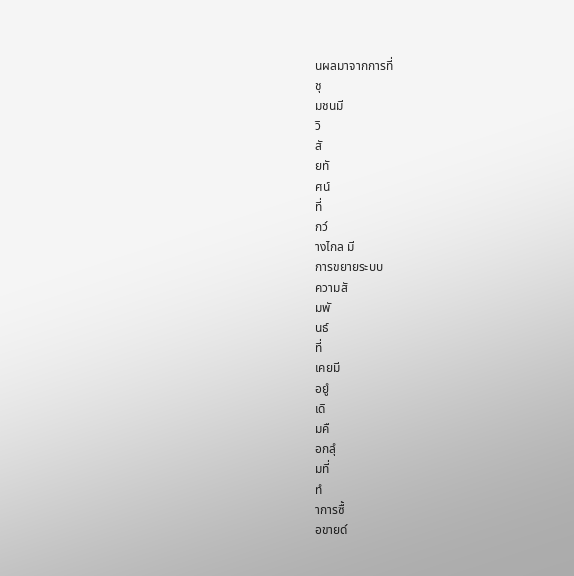นผลมาจากการที่
ชุ
มชนมี
วิ
สั
ยทั
ศน์
ที่
กว๎
างไกล มี
การขยายระบบ
ความสั
มพั
นธ์
ที่
เคยมี
อยูํ
เดิ
มคื
อกลุํ
มที่
ทํ
าการซื้
อขายด๎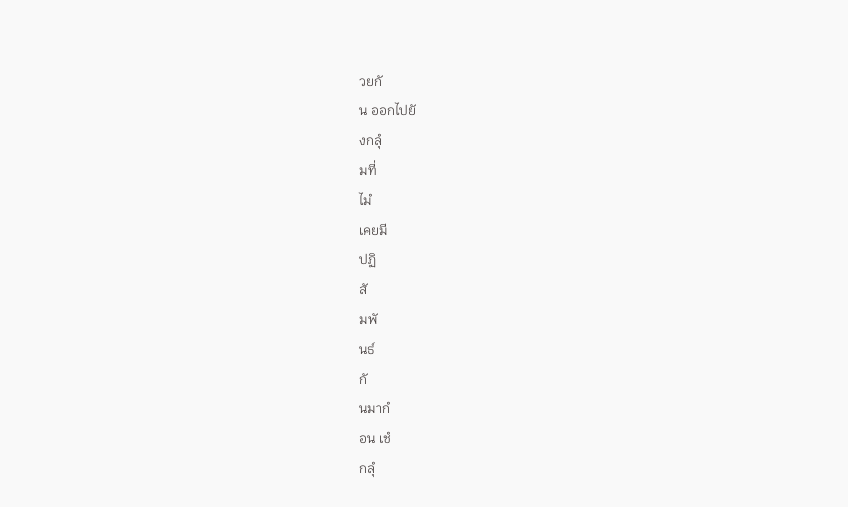วยกั
น ออกไปยั
งกลุํ
มที่
ไมํ
เคยมี
ปฏิ
สั
มพั
นธ์
กั
นมากํ
อน เชํ
กลุํ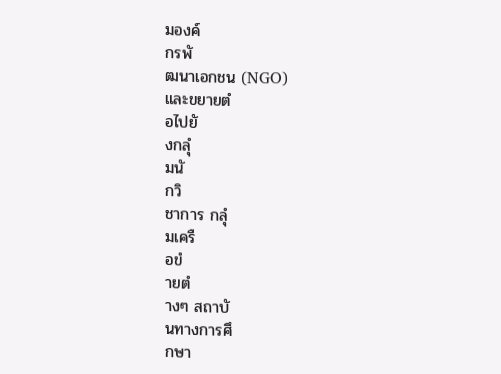มองค์
กรพั
ฒนาเอกชน (NGO)
และขยายตํ
อไปยั
งกลุํ
มนั
กวิ
ชาการ กลุํ
มเครื
อขํ
ายตํ
างๆ สถาบั
นทางการศึ
กษา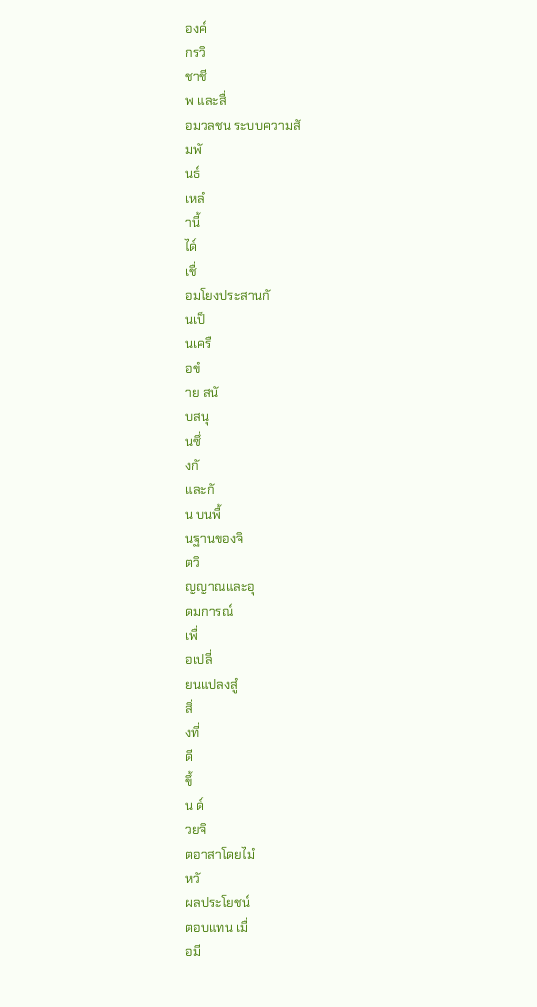องค์
กรวิ
ชาชี
พ และสื่
อมวลชน ระบบความสั
มพั
นธ์
เหลํ
านี้
ได๎
เชื่
อมโยงประสานกั
นเป็
นเครื
อขํ
าย สนั
บสนุ
นซึ่
งกั
และกั
น บนพื้
นฐานของจิ
ตวิ
ญญาณและอุ
ดมการณ์
เพื่
อเปลี่
ยนแปลงสูํ
สิ่
งที่
ดี
ขึ้
น ด๎
วยจิ
ตอาสาโดยไมํ
หวั
ผลประโยชน์
ตอบแทน เมื่
อมี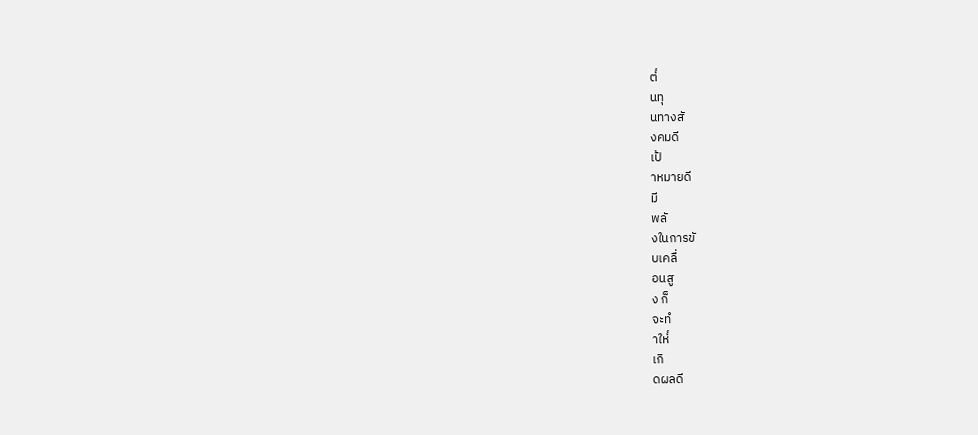ต๎
นทุ
นทางสั
งคมดี
เป้
าหมายดี
มี
พลั
งในการขั
บเคลื่
อนสู
ง ก็
จะทํ
าให๎
เกิ
ดผลดี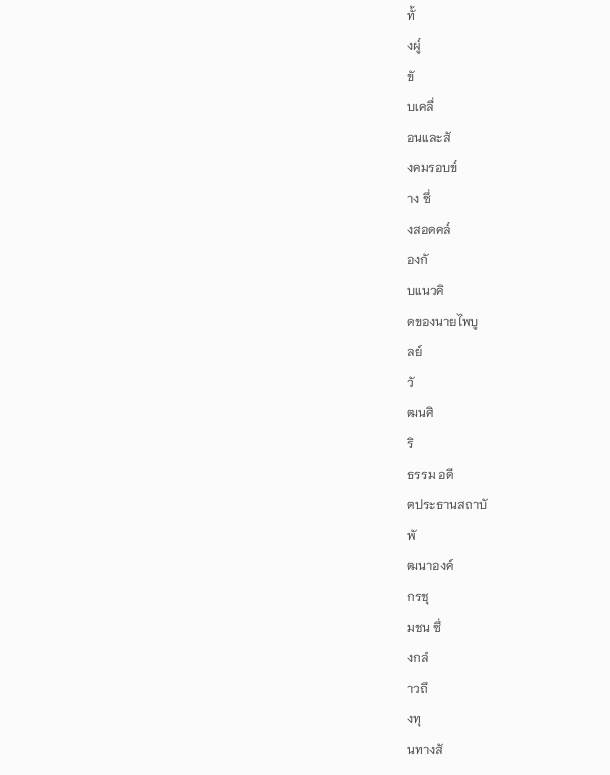ทั้
งผู๎
ขั
บเคลื่
อนและสั
งคมรอบข๎
าง ซึ่
งสอดคล๎
องกั
บแนวคิ
ดของนายไพบู
ลย์
วั
ฒนศิ
ริ
ธรรม อดี
ตประธานสถาบั
พั
ฒนาองค์
กรชุ
มชน ซึ่
งกลํ
าวถึ
งทุ
นทางสั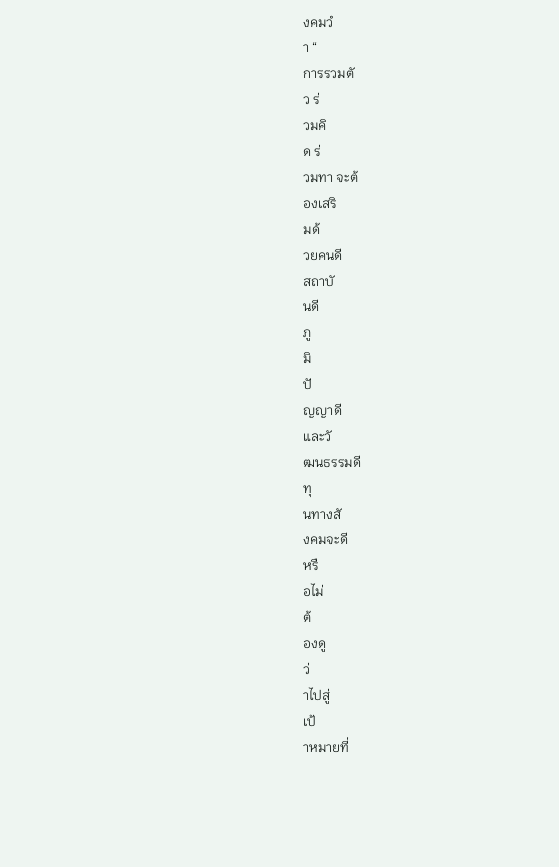งคมวํ
า “
การรวมตั
ว ร่
วมคิ
ด ร่
วมทา จะต้
องเสริ
มด้
วยคนดี
สถาบั
นดี
ภู
มิ
ปั
ญญาดี
และวั
ฒนธรรมดี
ทุ
นทางสั
งคมจะดี
หรื
อไม่
ต้
องดู
ว่
าไปสู่
เป้
าหมายที่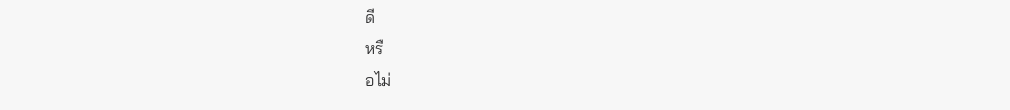ดี
หรื
อไม่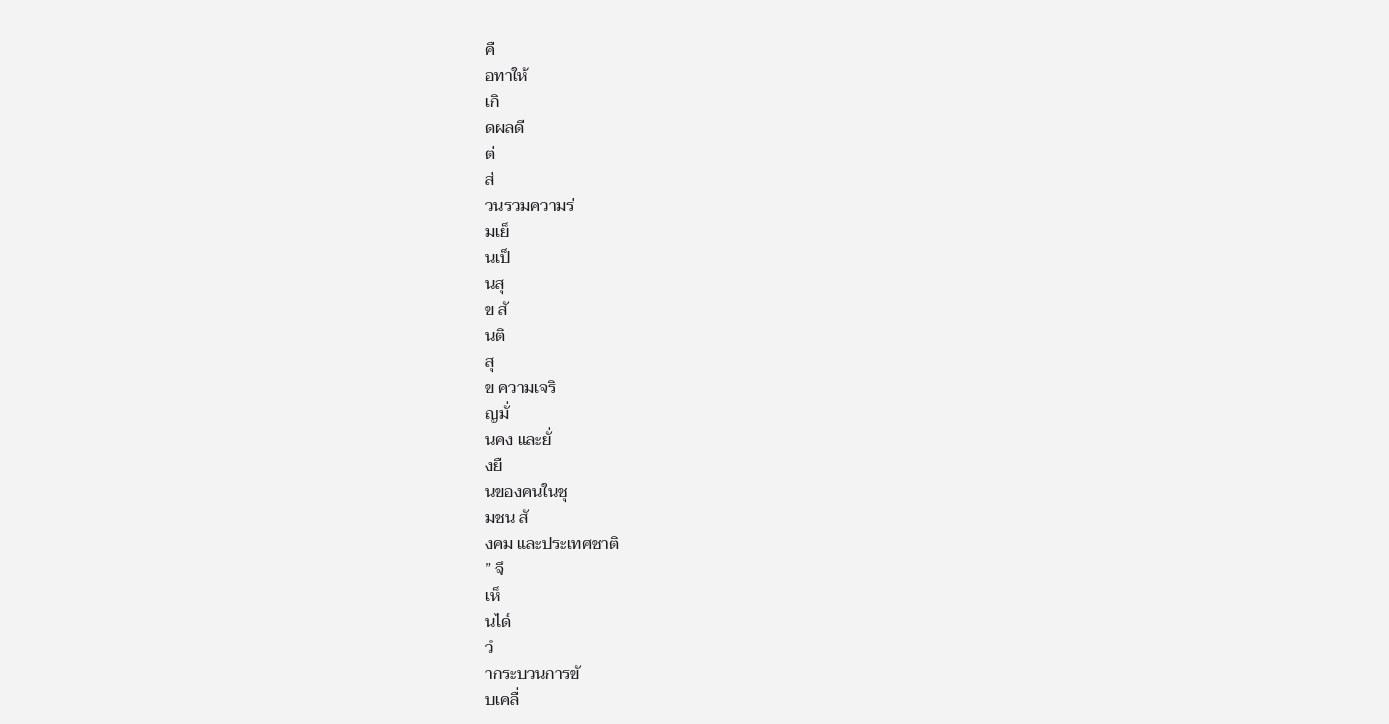คื
อทาให้
เกิ
ดผลดี
ต่
ส่
วนรวมความร่
มเย็
นเป็
นสุ
ข สั
นติ
สุ
ข ความเจริ
ญมั่
นคง และยั่
งยื
นของคนในชุ
มชน สั
งคม และประเทศชาติ
” จึ
เห็
นได๎
วํ
ากระบวนการขั
บเคลื่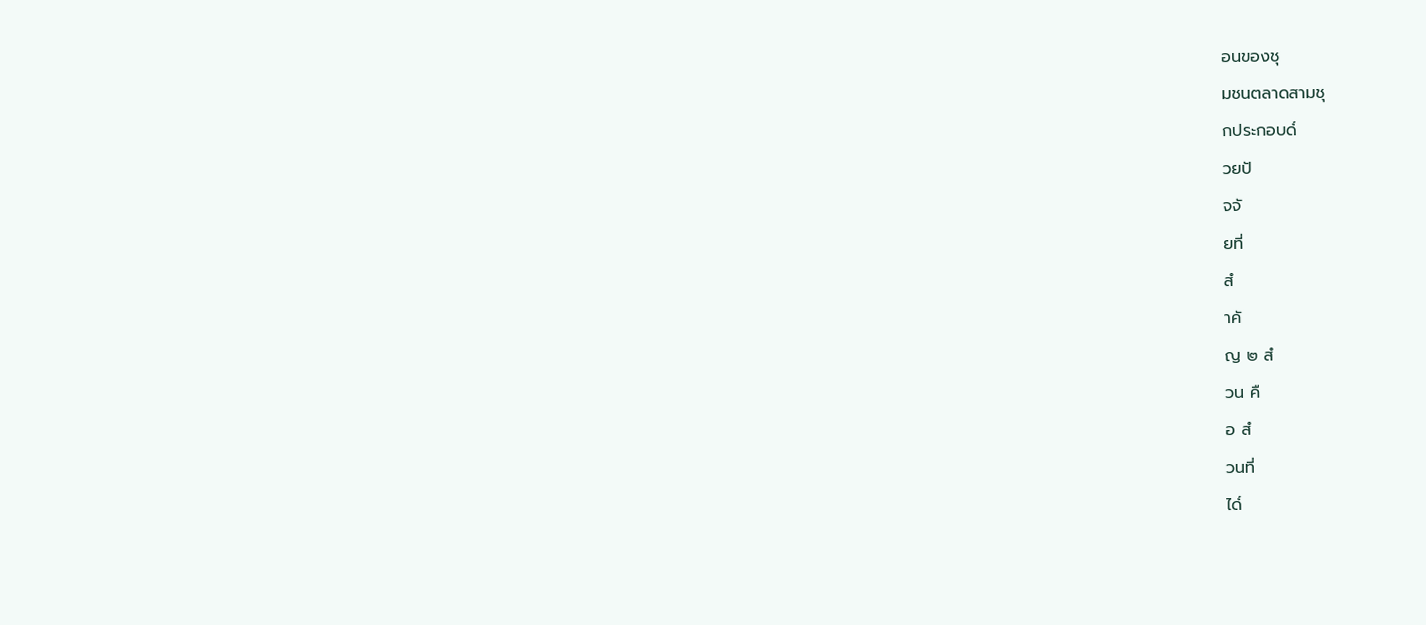อนของชุ
มชนตลาดสามชุ
กประกอบด๎
วยปั
จจั
ยที่
สํ
าคั
ญ ๒ สํ
วน คื
อ สํ
วนที่
ได๎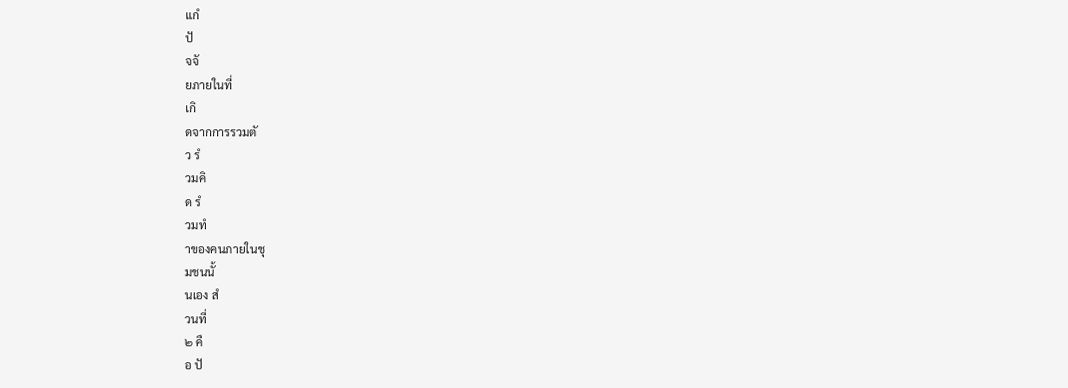แกํ
ปั
จจั
ยภายในที่
เกิ
ดจากการรวมตั
ว รํ
วมคิ
ด รํ
วมทํ
าของคนภายในชุ
มชนนั้
นเอง สํ
วนที่
๒ คื
อ ปั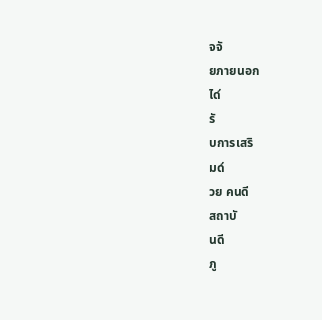จจั
ยภายนอก
ได๎
รั
บการเสริ
มด๎
วย คนดี
สถาบั
นดี
ภู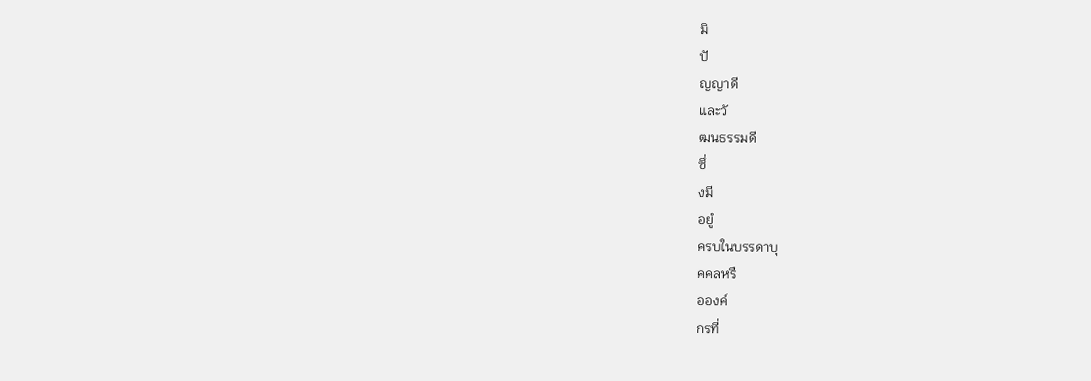มิ
ปั
ญญาดี
และวั
ฒนธรรมดี
ซึ่
งมี
อยูํ
ครบในบรรดาบุ
คคลหรื
อองค์
กรที่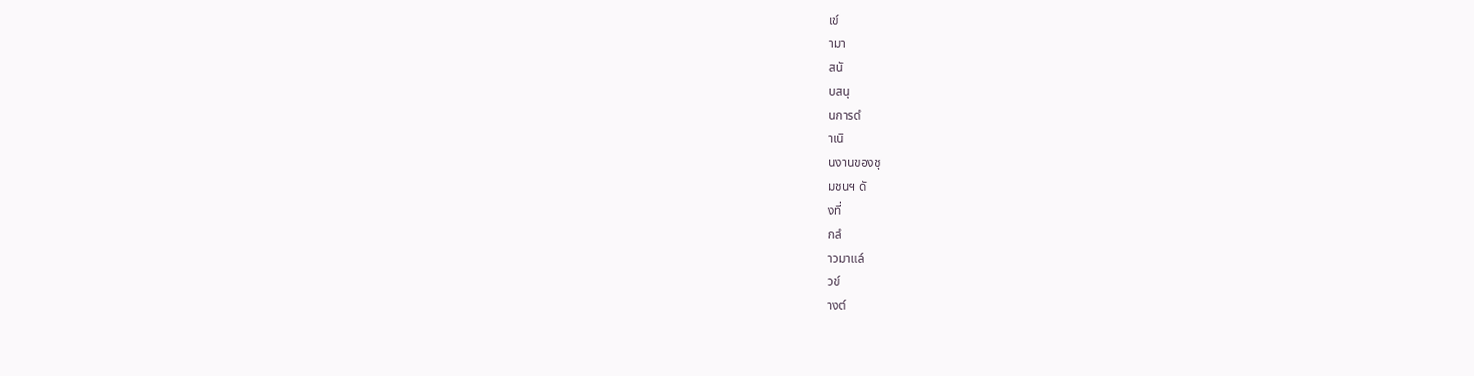เข๎
ามา
สนั
บสนุ
นการดํ
าเนิ
นงานของชุ
มชนฯ ดั
งที่
กลํ
าวมาแล๎
วข๎
างต๎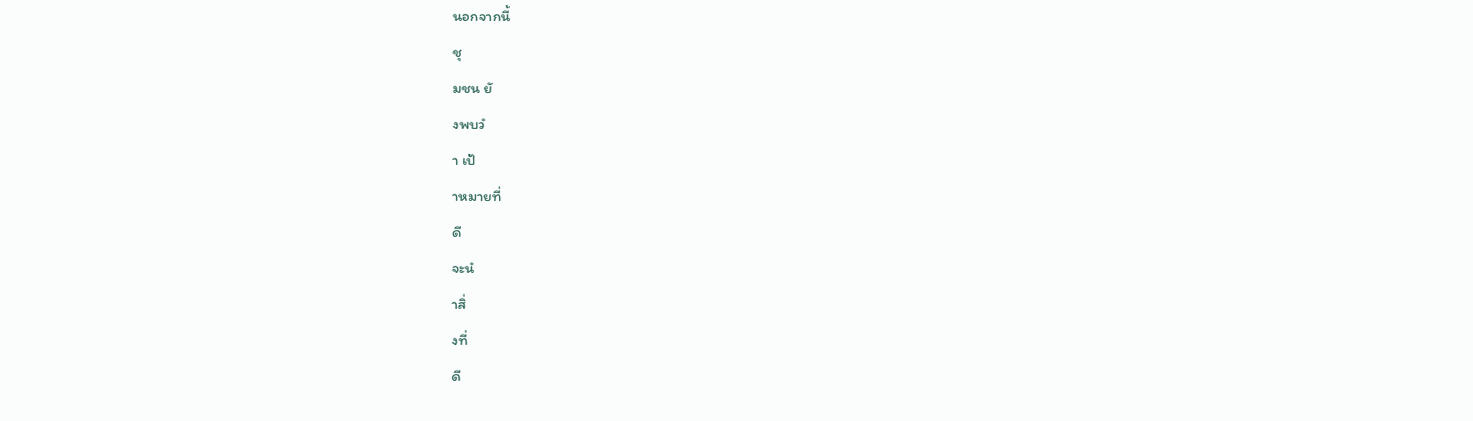นอกจากนี้
ชุ
มชน ยั
งพบวํ
า เป้
าหมายที่
ดี
จะนํ
าสิ่
งที่
ดี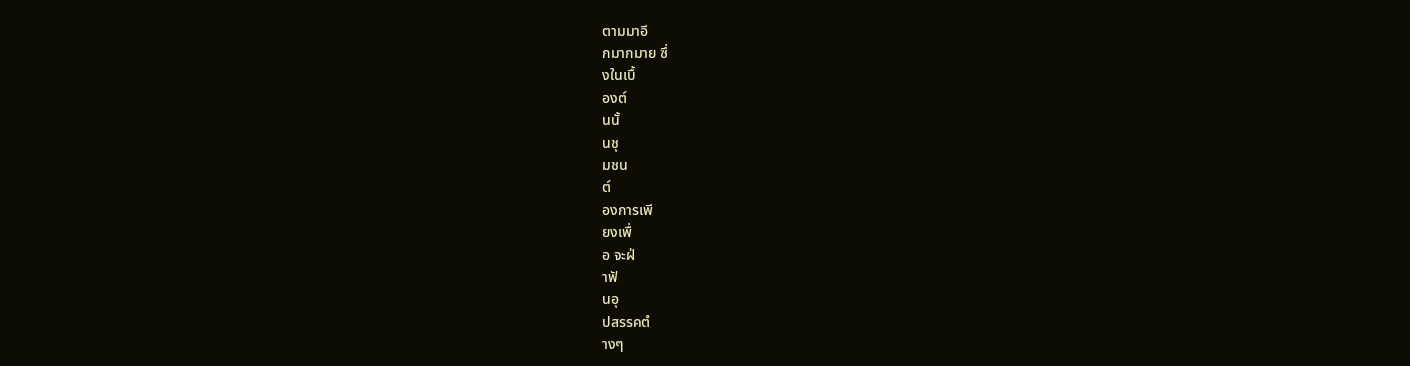ตามมาอี
กมากมาย ซึ่
งในเบื้
องต๎
นนั้
นชุ
มชน
ต๎
องการเพี
ยงเพื่
อ จะฝ่
าฟั
นอุ
ปสรรคตํ
างๆ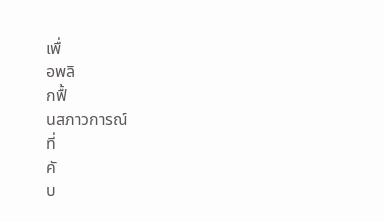เพื่
อพลิ
กฟื้
นสภาวการณ์
ที่
คั
บ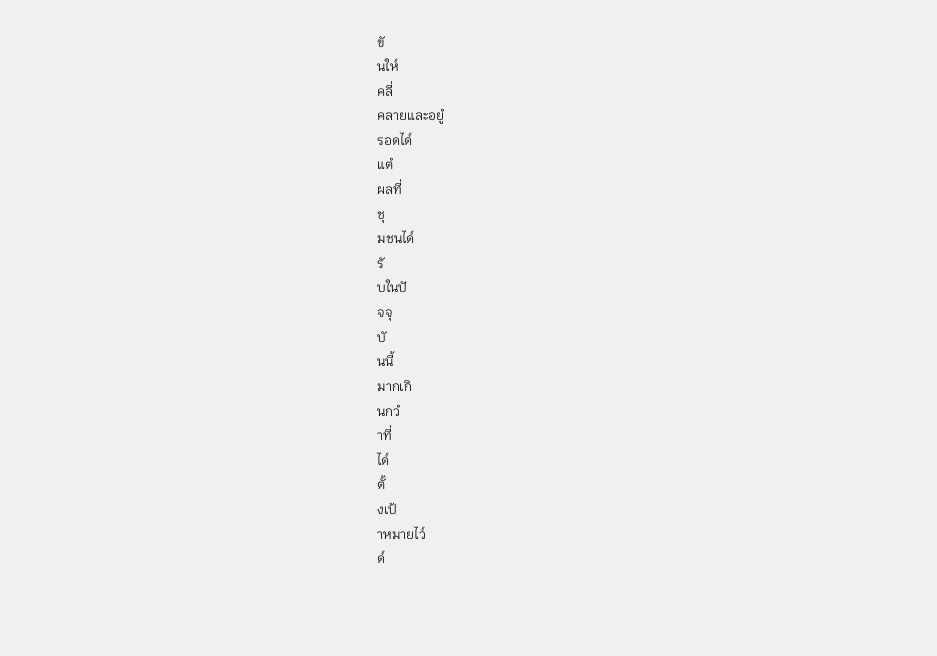ขั
นให๎
คลี่
คลายและอยูํ
รอดได๎
แตํ
ผลที่
ชุ
มชนได๎
รั
บในปั
จจุ
บั
นนี้
มากเกิ
นกวํ
าที่
ได๎
ตั้
งเป้
าหมายไว๎
ด๎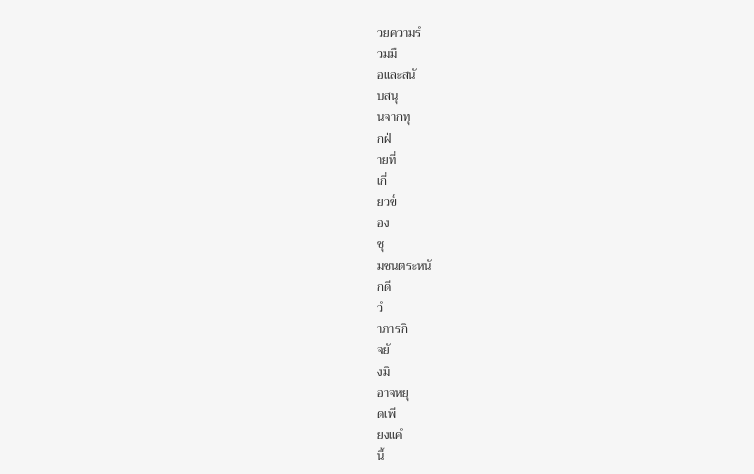วยความรํ
วมมื
อและสนั
บสนุ
นจากทุ
กฝ่
ายที่
เกี่
ยวข๎
อง
ชุ
มชนตระหนั
กดี
วํ
าภารกิ
จยั
งมิ
อาจหยุ
ดเพี
ยงแคํ
นี้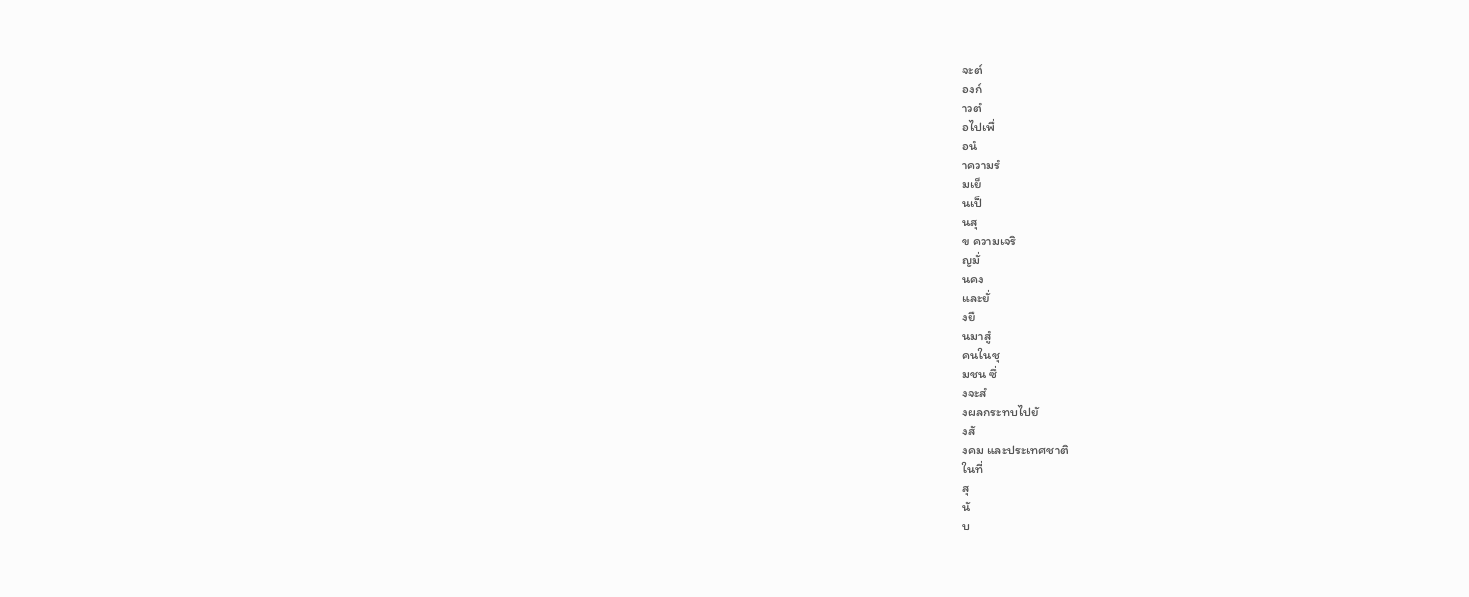จะต๎
องก๎
าวตํ
อไปเพื่
อนํ
าความรํ
มเย็
นเป็
นสุ
ข ความเจริ
ญมั่
นคง
และยั่
งยื
นมาสูํ
คนในชุ
มชน ซึ่
งจะสํ
งผลกระทบไปยั
งสั
งคม และประเทศชาติ
ในที่
สุ
นั
บ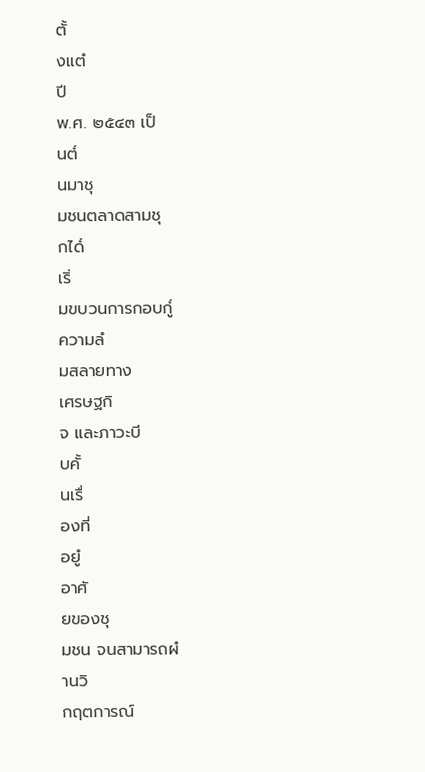ตั้
งแตํ
ปี
พ.ศ. ๒๕๔๓ เป็
นต๎
นมาชุ
มชนตลาดสามชุ
กได๎
เริ่
มขบวนการกอบกู๎
ความลํ
มสลายทาง
เศรษฐกิ
จ และภาวะบี
บคั้
นเรื่
องที่
อยูํ
อาศั
ยของชุ
มชน จนสามารถผํ
านวิ
กฤตการณ์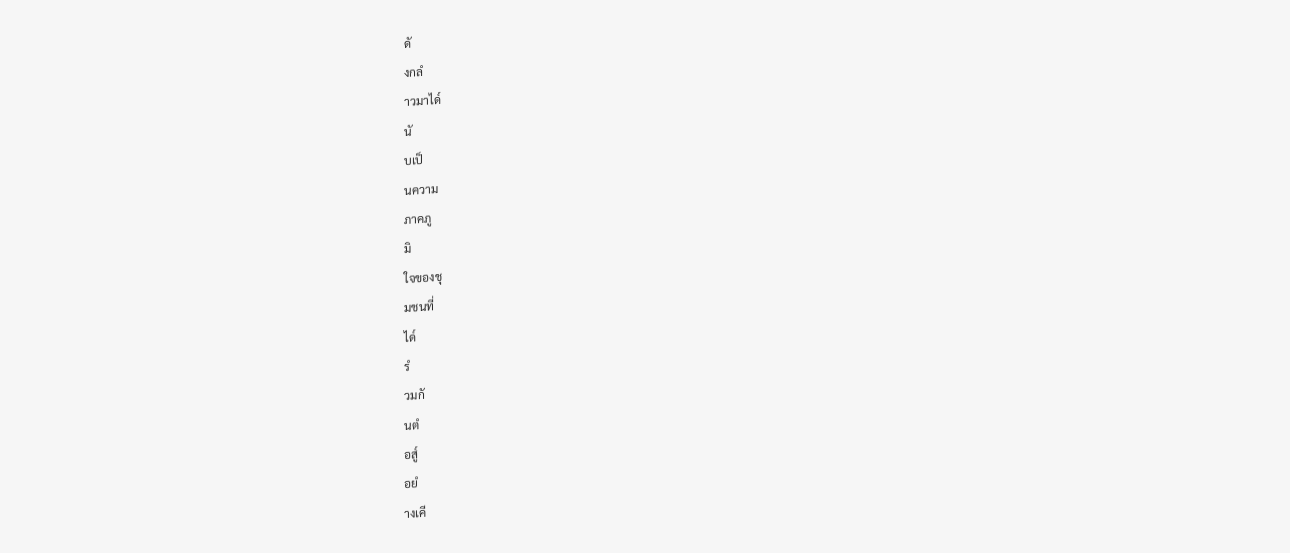ดั
งกลํ
าวมาได๎
นั
บเป็
นความ
ภาคภู
มิ
ใจของชุ
มชนที่
ได๎
รํ
วมกั
นตํ
อสู๎
อยํ
างเคี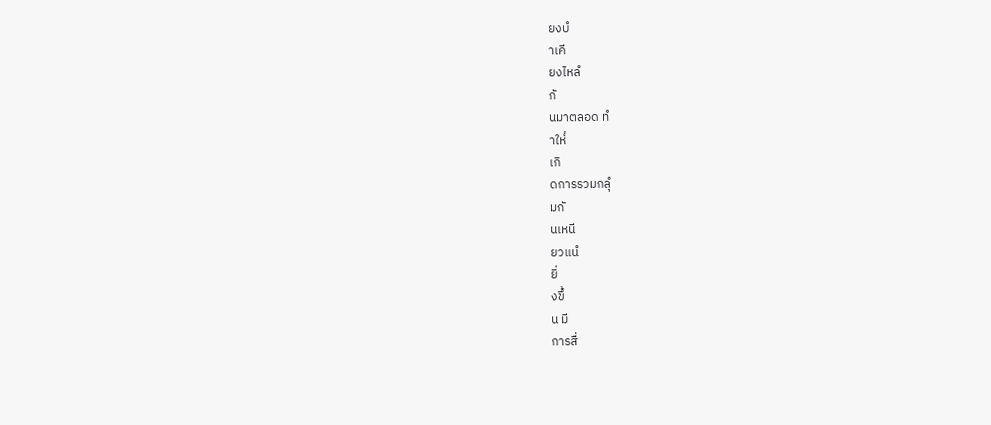ยงบํ
าเคี
ยงไหลํ
กั
นมาตลอด ทํ
าให๎
เกิ
ดการรวมกลุํ
มกั
นเหนี
ยวแนํ
ยิ่
งขึ้
น มี
การสื่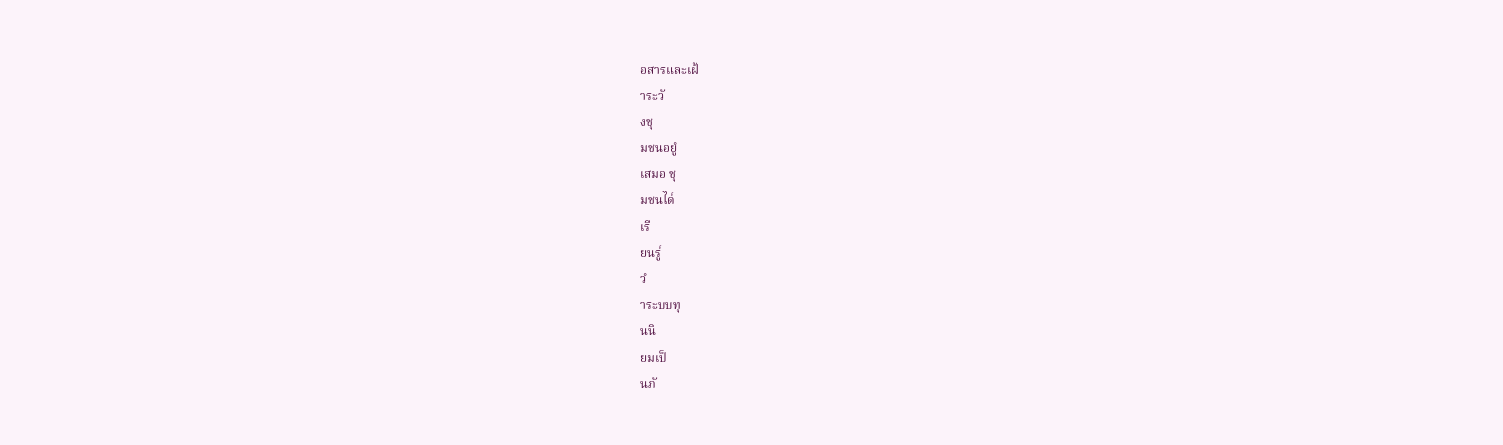อสารและเฝ้
าระวั
งชุ
มชนอยูํ
เสมอ ชุ
มชนได๎
เรี
ยนรู๎
วํ
าระบบทุ
นนิ
ยมเป็
นภั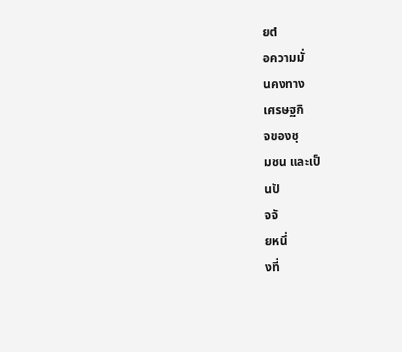ยตํ
อความมั่
นคงทาง
เศรษฐกิ
จของชุ
มชน และเป็
นปั
จจั
ยหนึ่
งที่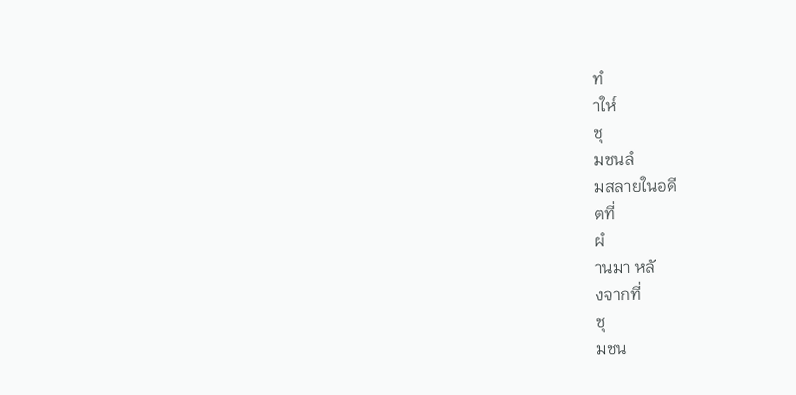ทํ
าให๎
ชุ
มชนลํ
มสลายในอดี
ตที่
ผํ
านมา หลั
งจากที่
ชุ
มชน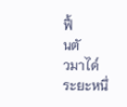ฟื้
นตั
วมาได๎
ระยะหนึ่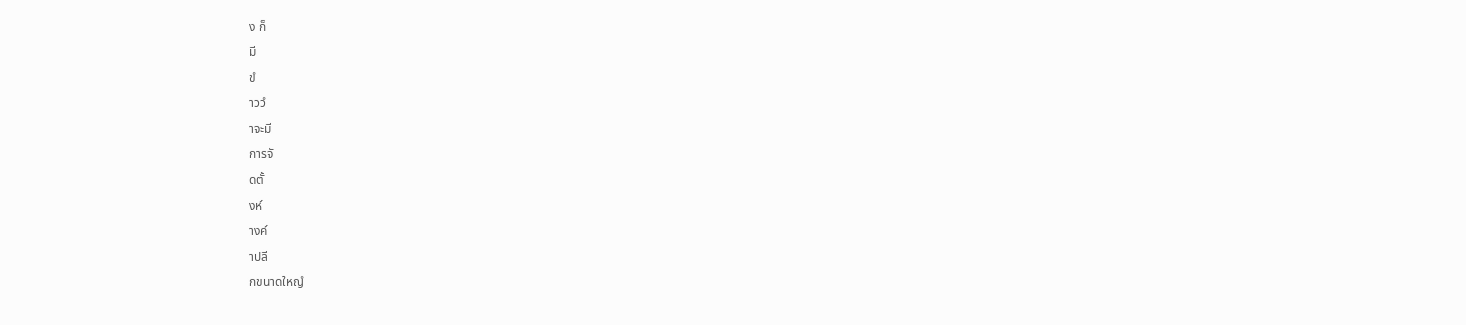ง ก็
มี
ขํ
าววํ
าจะมี
การจั
ดตั้
งห๎
างค๎
าปลี
กขนาดใหญํ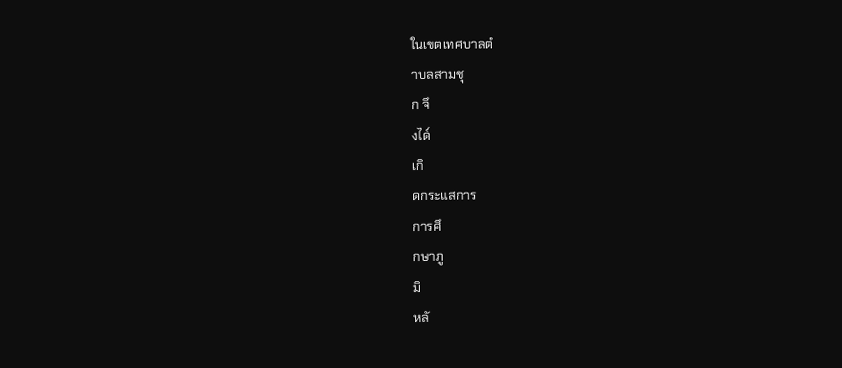ในเขตเทศบาลตํ
าบลสามชุ
ก จึ
งได๎
เกิ
ดกระแสการ
การศึ
กษาภู
มิ
หลั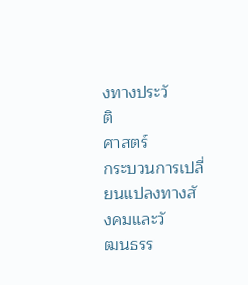งทางประวั
ติ
ศาสตร์
กระบวนการเปลี่
ยนแปลงทางสั
งคมและวั
ฒนธรร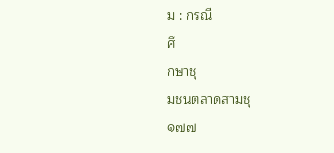ม : กรณี
ศึ
กษาชุ
มชนตลาดสามชุ
๑๗๗